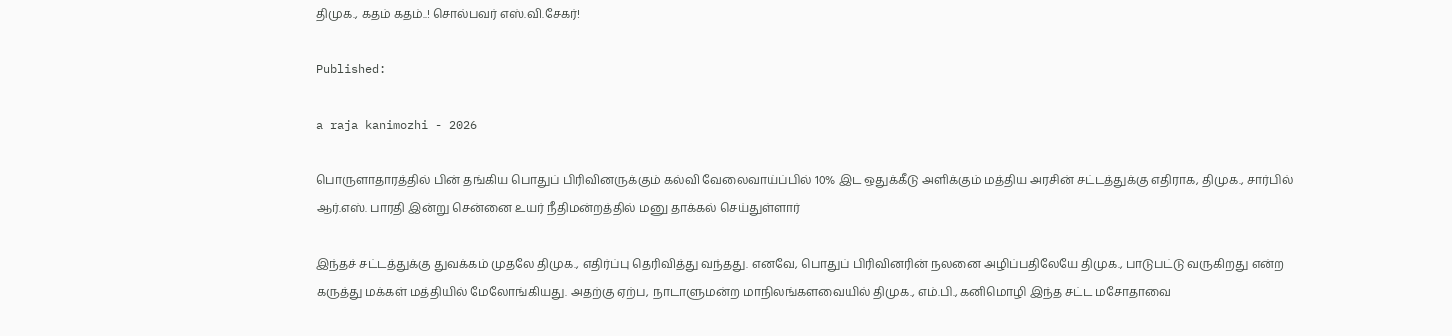திமுக., கதம் கதம்..! சொல்பவர் எஸ்.வி.சேகர்!

Published:

a raja kanimozhi - 2026

பொருளாதாரத்தில் பின் தங்கிய பொதுப் பிரிவினருக்கும் கல்வி வேலைவாய்ப்பில் 10% இட ஒதுக்கீடு அளிக்கும் மத்திய அரசின் சட்டத்துக்கு எதிராக, திமுக., சார்பில் ஆர்.எஸ். பாரதி இன்று சென்னை உயர் நீதிமன்றத்தில் மனு தாக்கல் செய்துள்ளார்

இந்தச் சட்டத்துக்கு துவக்கம் முதலே திமுக., எதிர்ப்பு தெரிவித்து வந்தது. எனவே, பொதுப் பிரிவினரின் நலனை அழிப்பதிலேயே திமுக., பாடுபட்டு வருகிறது என்ற கருத்து மக்கள் மத்தியில் மேலோங்கியது. அதற்கு ஏற்ப, நாடாளுமன்ற மாநிலங்களவையில் திமுக., எம்.பி., கனிமொழி இந்த சட்ட மசோதாவை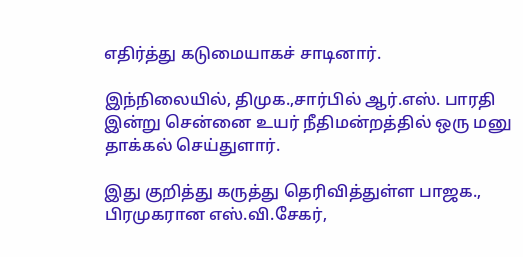எதிர்த்து கடுமையாகச் சாடினார்.

இந்நிலையில், திமுக.,சார்பில் ஆர்.எஸ். பாரதி இன்று சென்னை உயர் நீதிமன்றத்தில் ஒரு மனு தாக்கல் செய்துளார்.

இது குறித்து கருத்து தெரிவித்துள்ள பாஜக., பிரமுகரான எஸ்.வி.சேகர்,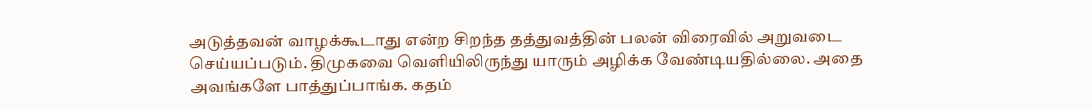அடுத்தவன் வாழக்கூடாது என்ற சிறந்த தத்துவத்தின் பலன் விரைவில் அறுவடை செய்யப்படும். திமுகவை வெளியிலிருந்து யாரும் அழிக்க வேண்டியதில்லை. அதை அவங்களே பாத்துப்பாங்க. கதம்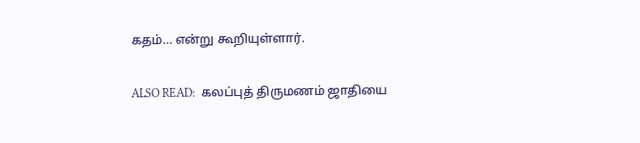கதம்… என்று கூறியுள்ளார்.

ALSO READ:  கலப்புத் திருமணம் ஜாதியை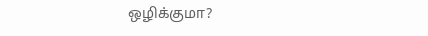ஒழிக்குமா?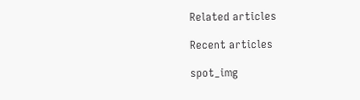Related articles

Recent articles

spot_img